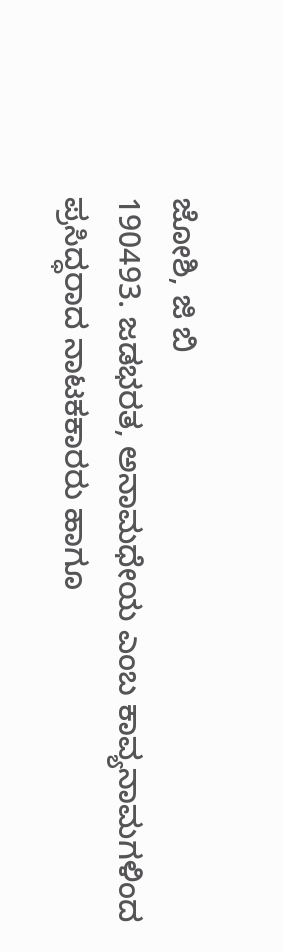ಜೋಶಿ, ಜಿ ಬಿ
190493. ಜಡಭರತ, ಅನಾಮಧೇಯ ಎಂಬ ಕಾವ್ಯನಾಮಗಳಿಂದ ಪ್ರಸಿದ್ಧರಾದ ನಾಟಕಕಾರರು ಹಾಗೂ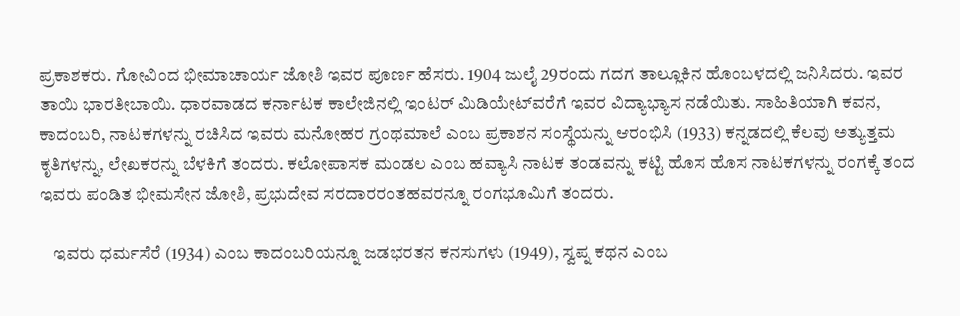ಪ್ರಕಾಶಕರು. ಗೋವಿಂದ ಭೀಮಾಚಾರ್ಯ ಜೋಶಿ ಇವರ ಪೂರ್ಣ ಹೆಸರು. 1904 ಜುಲೈ 29ರಂದು ಗದಗ ತಾಲ್ಲೂಕಿನ ಹೊಂಬಳದಲ್ಲಿ ಜನಿಸಿದರು. ಇವರ ತಾಯಿ ಭಾರತೀಬಾಯಿ. ಧಾರವಾಡದ ಕರ್ನಾಟಕ ಕಾಲೇಜಿನಲ್ಲಿ ಇಂಟರ್ ಮಿಡಿಯೇಟ್‍ವರೆಗೆ ಇವರ ವಿದ್ಯಾಭ್ಯಾಸ ನಡೆಯಿತು. ಸಾಹಿತಿಯಾಗಿ ಕವನ, ಕಾದಂಬರಿ, ನಾಟಕಗಳನ್ನು ರಚಿಸಿದ ಇವರು ಮನೋಹರ ಗ್ರಂಥಮಾಲೆ ಎಂಬ ಪ್ರಕಾಶನ ಸಂಸ್ಥೆಯನ್ನು ಆರಂಭಿಸಿ (1933) ಕನ್ನಡದಲ್ಲಿ ಕೆಲವು ಅತ್ಯುತ್ತಮ ಕೃತಿಗಳನ್ನು, ಲೇಖಕರನ್ನು ಬೆಳಕಿಗೆ ತಂದರು. ಕಲೋಪಾಸಕ ಮಂಡಲ ಎಂಬ ಹವ್ಯಾಸಿ ನಾಟಕ ತಂಡವನ್ನು ಕಟ್ಟಿ ಹೊಸ ಹೊಸ ನಾಟಕಗಳನ್ನು ರಂಗಕ್ಕೆ ತಂದ ಇವರು ಪಂಡಿತ ಭೀಮಸೇನ ಜೋಶಿ, ಪ್ರಭುದೇವ ಸರದಾರರಂತಹವರನ್ನೂ ರಂಗಭೂಮಿಗೆ ತಂದರು.

    ಇವರು ಧರ್ಮಸೆರೆ (1934) ಎಂಬ ಕಾದಂಬರಿಯನ್ನೂ ಜಡಭರತನ ಕನಸುಗಳು (1949), ಸ್ವಪ್ನ ಕಥನ ಎಂಬ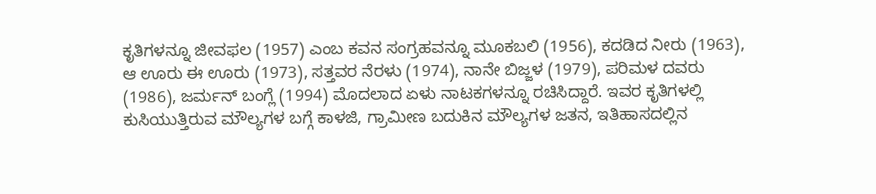ಕೃತಿಗಳನ್ನೂ ಜೀವಫಲ (1957) ಎಂಬ ಕವನ ಸಂಗ್ರಹವನ್ನೂ ಮೂಕಬಲಿ (1956), ಕದಡಿದ ನೀರು (1963), ಆ ಊರು ಈ ಊರು (1973), ಸತ್ತವರ ನೆರಳು (1974), ನಾನೇ ಬಿಜ್ಜಳ (1979), ಪರಿಮಳ ದವರು (1986), ಜರ್ಮನ್ ಬಂಗ್ಲೆ (1994) ಮೊದಲಾದ ಏಳು ನಾಟಕಗಳನ್ನೂ ರಚಿಸಿದ್ದಾರೆ. ಇವರ ಕೃತಿಗಳಲ್ಲಿ ಕುಸಿಯುತ್ತಿರುವ ಮೌಲ್ಯಗಳ ಬಗ್ಗೆ ಕಾಳಜಿ, ಗ್ರಾಮೀಣ ಬದುಕಿನ ಮೌಲ್ಯಗಳ ಜತನ, ಇತಿಹಾಸದಲ್ಲಿನ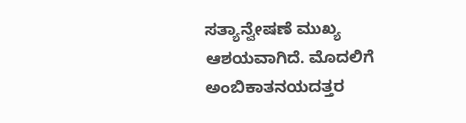ಸತ್ಯಾನ್ವೇಷಣೆ ಮುಖ್ಯ ಆಶಯವಾಗಿದೆ. ಮೊದಲಿಗೆ ಅಂಬಿಕಾತನಯದತ್ತರ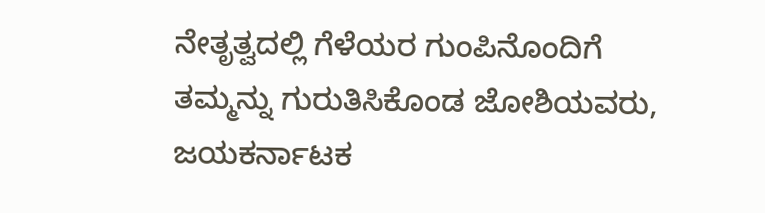ನೇತೃತ್ವದಲ್ಲಿ ಗೆಳೆಯರ ಗುಂಪಿನೊಂದಿಗೆ ತಮ್ಮನ್ನು ಗುರುತಿಸಿಕೊಂಡ ಜೋಶಿಯವರು, ಜಯಕರ್ನಾಟಕ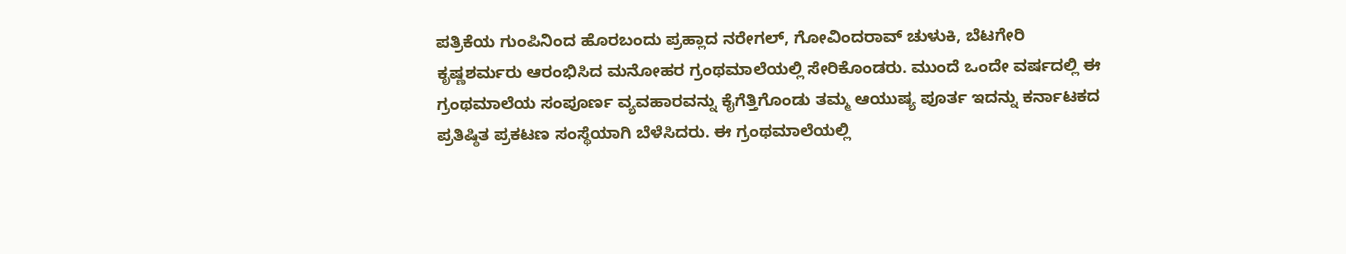ಪತ್ರಿಕೆಯ ಗುಂಪಿನಿಂದ ಹೊರಬಂದು ಪ್ರಹ್ಲಾದ ನರೇಗಲ್, ಗೋವಿಂದರಾವ್ ಚುಳುಕಿ, ಬೆಟಗೇರಿ ಕೃಷ್ಣಶರ್ಮರು ಆರಂಭಿಸಿದ ಮನೋಹರ ಗ್ರಂಥಮಾಲೆಯಲ್ಲಿ ಸೇರಿಕೊಂಡರು. ಮುಂದೆ ಒಂದೇ ವರ್ಷದಲ್ಲಿ ಈ ಗ್ರಂಥಮಾಲೆಯ ಸಂಪೂರ್ಣ ವ್ಯವಹಾರವನ್ನು ಕೈಗೆತ್ತಿಗೊಂಡು ತಮ್ಮ ಆಯುಷ್ಯ ಪೂರ್ತ ಇದನ್ನು ಕರ್ನಾಟಕದ ಪ್ರತಿಷ್ಠಿತ ಪ್ರಕಟಣ ಸಂಸ್ಥೆಯಾಗಿ ಬೆಳೆಸಿದರು. ಈ ಗ್ರಂಥಮಾಲೆಯಲ್ಲಿ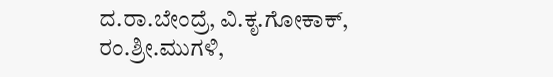ದ.ರಾ.ಬೇಂದ್ರೆ, ವಿ.ಕೃ.ಗೋಕಾಕ್, ರಂ.ಶ್ರೀ.ಮುಗಳಿ,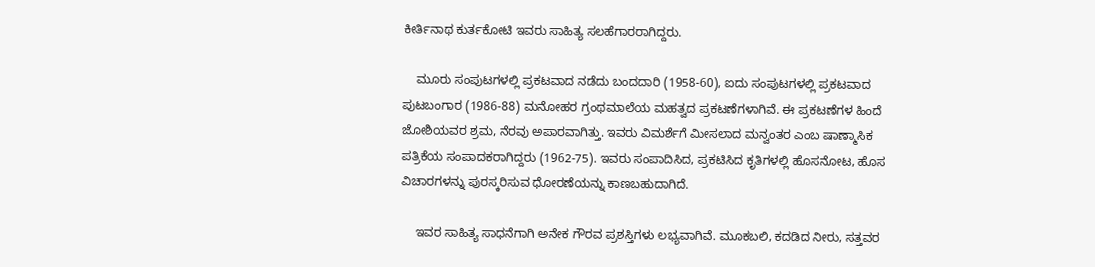ಕೀರ್ತಿನಾಥ ಕುರ್ತಕೋಟಿ ಇವರು ಸಾಹಿತ್ಯ ಸಲಹೆಗಾರರಾಗಿದ್ದರು.

    ಮೂರು ಸಂಪುಟಗಳಲ್ಲಿ ಪ್ರಕಟವಾದ ನಡೆದು ಬಂದದಾರಿ (1958-60), ಐದು ಸಂಪುಟಗಳಲ್ಲಿ ಪ್ರಕಟವಾದ ಪುಟಬಂಗಾರ (1986-88) ಮನೋಹರ ಗ್ರಂಥಮಾಲೆಯ ಮಹತ್ವದ ಪ್ರಕಟಣೆಗಳಾಗಿವೆ. ಈ ಪ್ರಕಟಣೆಗಳ ಹಿಂದೆ ಜೋಶಿಯವರ ಶ್ರಮ, ನೆರವು ಅಪಾರವಾಗಿತ್ತು. ಇವರು ವಿಮರ್ಶೆಗೆ ಮೀಸಲಾದ ಮನ್ವಂತರ ಎಂಬ ಷಾಣ್ಮಾಸಿಕ ಪತ್ರಿಕೆಯ ಸಂಪಾದಕರಾಗಿದ್ದರು (1962-75). ಇವರು ಸಂಪಾದಿಸಿದ, ಪ್ರಕಟಿಸಿದ ಕೃತಿಗಳಲ್ಲಿ ಹೊಸನೋಟ, ಹೊಸ ವಿಚಾರಗಳನ್ನು ಪುರಸ್ಕರಿಸುವ ಧೋರಣೆಯನ್ನು ಕಾಣಬಹುದಾಗಿದೆ.

    ಇವರ ಸಾಹಿತ್ಯ ಸಾಧನೆಗಾಗಿ ಅನೇಕ ಗೌರವ ಪ್ರಶಸ್ತಿಗಳು ಲಭ್ಯವಾಗಿವೆ. ಮೂಕಬಲಿ, ಕದಡಿದ ನೀರು, ಸತ್ತವರ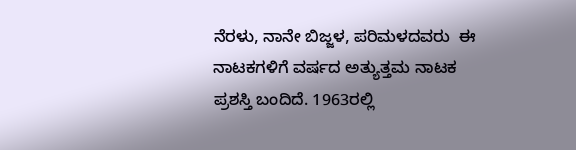ನೆರಳು, ನಾನೇ ಬಿಜ್ಜಳ, ಪರಿಮಳದವರು  ಈ ನಾಟಕಗಳಿಗೆ ವರ್ಷದ ಅತ್ಯುತ್ತಮ ನಾಟಕ ಪ್ರಶಸ್ತಿ ಬಂದಿದೆ. 1963ರಲ್ಲಿ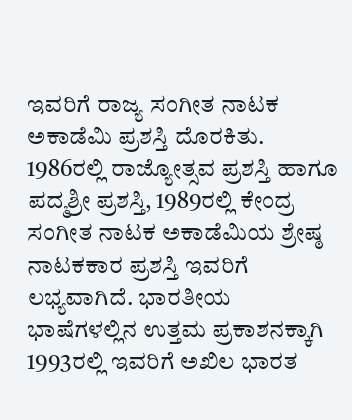ಇವರಿಗೆ ರಾಜ್ಯ ಸಂಗೀತ ನಾಟಕ ಅಕಾಡೆಮಿ ಪ್ರಶಸ್ತಿ ದೊರಕಿತು. 1986ರಲ್ಲಿ ರಾಜ್ಯೋತ್ಸವ ಪ್ರಶಸ್ತಿ ಹಾಗೂ ಪದ್ಮಶ್ರೀ ಪ್ರಶಸ್ತಿ, 1989ರಲ್ಲಿ ಕೇಂದ್ರ ಸಂಗೀತ ನಾಟಕ ಅಕಾಡೆಮಿಯ ಶ್ರೇಷ್ಠ ನಾಟಕಕಾರ ಪ್ರಶಸ್ತಿ ಇವರಿಗೆ ಲಭ್ಯವಾಗಿದೆ. ಭಾರತೀಯ ಭಾಷೆಗಳಲ್ಲಿನ ಉತ್ತಮ ಪ್ರಕಾಶನಕ್ಕಾಗಿ 1993ರಲ್ಲಿ ಇವರಿಗೆ ಅಖಿಲ ಭಾರತ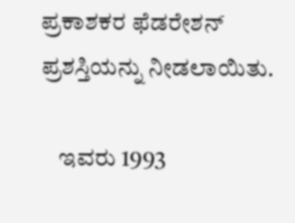ಪ್ರಕಾಶಕರ ಫೆಡರೇಶನ್ ಪ್ರಶಸ್ತಿಯನ್ನು ನೀಡಲಾಯಿತು.

    ಇವರು 1993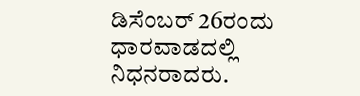ಡಿಸೆಂಬರ್ 26ರಂದು ಧಾರವಾಡದಲ್ಲಿ ನಿಧನರಾದರು.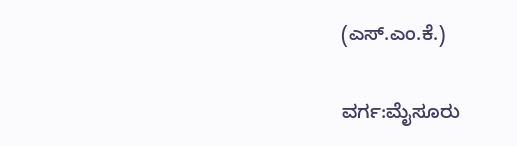(ಎಸ್.ಎಂ.ಕೆ.)

ವರ್ಗ:ಮೈಸೂರು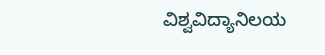ವಿಶ್ವವಿದ್ಯಾನಿಲಯ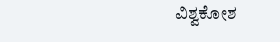ವಿಶ್ವಕೋಶ